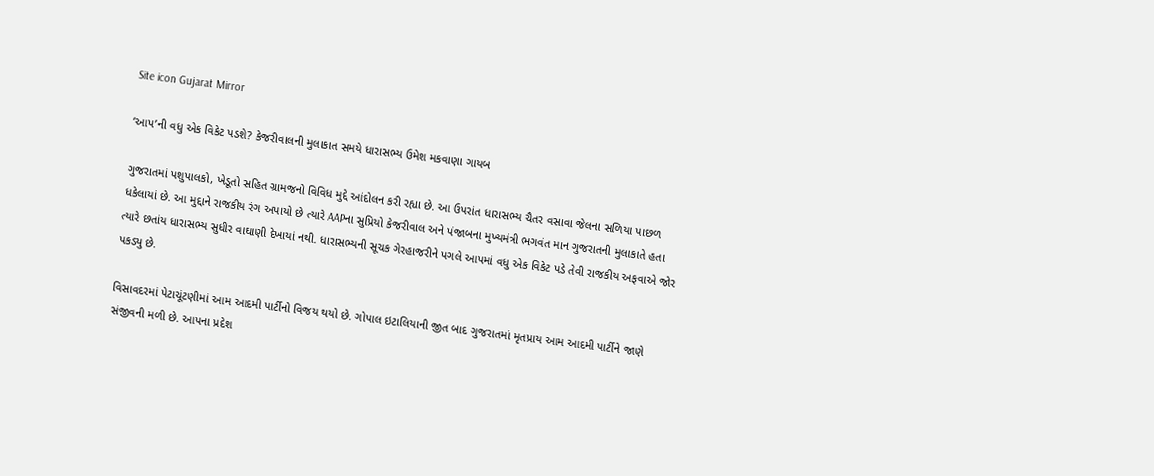Site icon Gujarat Mirror

‘આપ’ની વધુ એક વિકેટ પડશે? કેજરીવાલની મુલાકાત સમયે ધારાસભ્ય ઉમેશ મકવાણા ગાયબ

ગુજરાતમાં પશુપાલકો, ખેડૂતો સહિત ગ્રામજનો વિવિધ મુદ્દે આંદોલન કરી રહ્યા છે. આ ઉપરાંત ધારાસભ્ય ચૈતર વસાવા જેલના સળિયા પાછળ ધકેલાયાં છે. આ મુદ્દાને રાજકીય રંગ અપાયો છે ત્યારે AAPના સુપ્રિયો કેજરીવાલ અને પંજાબના મુખ્યમંત્રી ભગવંત માન ગુજરાતની મુલાકાતે હતા ત્યારે છતાંય ધારાસભ્ય સુધીર વાઘાણી દેખાયાં નથી. ધારાસભ્યની સૂચક ગેરહાજરીને પગલે આપમાં વધુ એક વિકેટ પડે તેવી રાજકીય અફવાએ જોર પકડ્યુ છે.

વિસાવદરમાં પેટાચૂંટણીમાં આમ આદમી પાર્ટીનો વિજય થયો છે. ગોપાલ ઇટાલિયાની જીત બાદ ગુજરાતમાં મૃતપ્રાય આમ આદમી પાર્ટીને જાણે સંજીવની મળી છે. આપના પ્રદેશ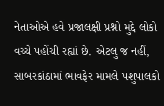નેતાઓએ હવે પ્રજાલક્ષી પ્રશ્નો મુદ્દે લોકો વચ્ચે પહોંચી રહ્યાં છે. એટલુ જ નહીં, સાબરકાંઠામાં ભાવફેર મામલે પશુપાલકો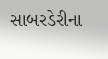સાબરડેરીના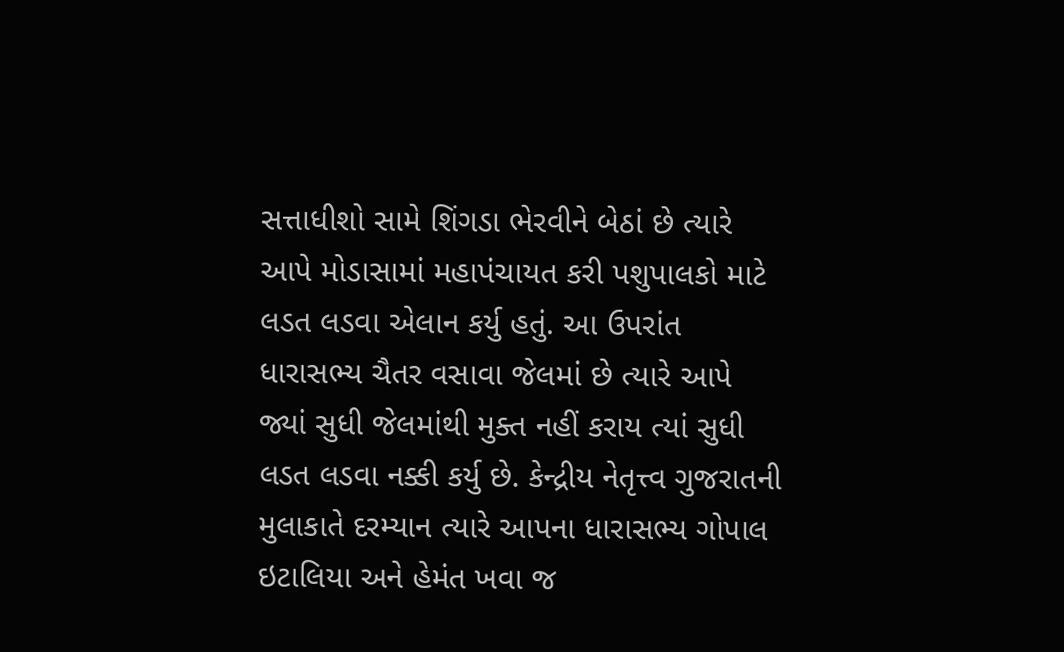સત્તાધીશો સામે શિંગડા ભેરવીને બેઠાં છે ત્યારે આપે મોડાસામાં મહાપંચાયત કરી પશુપાલકો માટે લડત લડવા એલાન કર્યુ હતું. આ ઉપરાંત ધારાસભ્ય ચૈતર વસાવા જેલમાં છે ત્યારે આપે જ્યાં સુધી જેલમાંથી મુક્ત નહીં કરાય ત્યાં સુધી લડત લડવા નક્કી કર્યુ છે. કેન્દ્રીય નેતૃત્ત્વ ગુજરાતની મુલાકાતે દરમ્યાન ત્યારે આપના ધારાસભ્ય ગોપાલ ઇટાલિયા અને હેમંત ખવા જ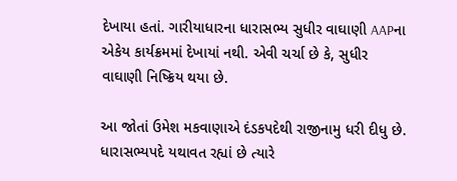દેખાયા હતાં. ગારીયાધારના ધારાસભ્ય સુધીર વાઘાણી AAPના એકેય કાર્યક્રમમાં દેખાયાં નથી. એવી ચર્ચા છે કે, સુધીર વાઘાણી નિષ્ક્રિય થયા છે.

આ જોતાં ઉમેશ મકવાણાએ દંડકપદેથી રાજીનામુ ધરી દીધુ છે. ધારાસભ્યપદે યથાવત રહ્યાં છે ત્યારે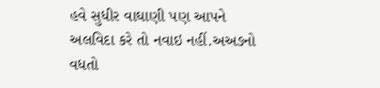હવે સુધીર વાઘાણી પણ આપને અલવિદા કરે તો નવાઇ નહીં.અઅઙનો વધતો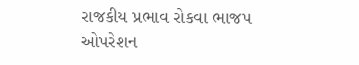રાજકીય પ્રભાવ રોકવા ભાજપ ઓપરેશન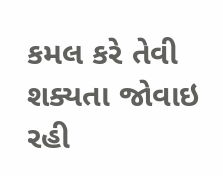કમલ કરે તેવી શક્યતા જોવાઇ રહી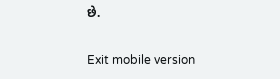છે.

Exit mobile version